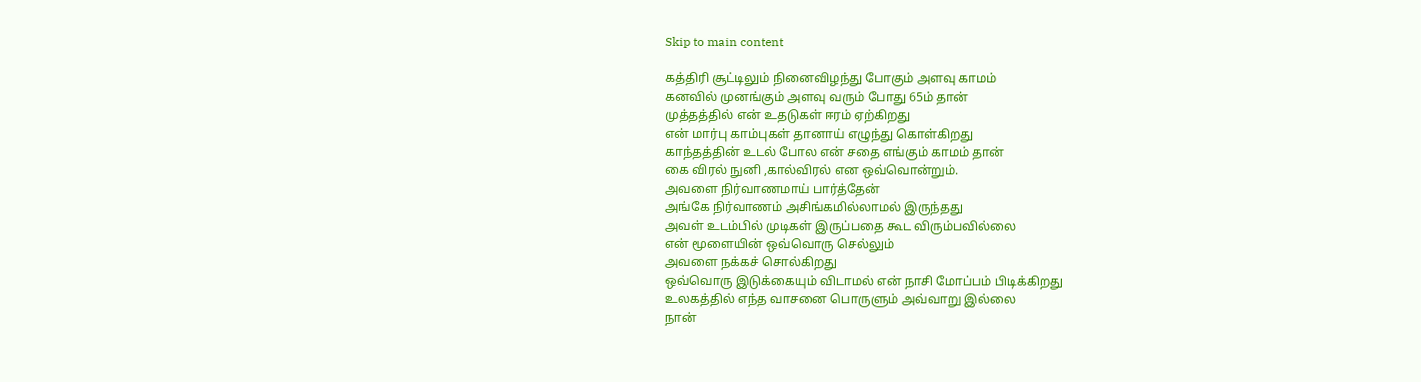Skip to main content

கத்திரி சூட்டிலும் நினைவிழந்து போகும் அளவு காமம்
கனவில் முனங்கும் அளவு வரும் போது 65ம் தான்
முத்தத்தில் என் உதடுகள் ஈரம் ஏற்கிறது
என் மார்பு காம்புகள் தானாய் எழுந்து கொள்கிறது
காந்தத்தின் உடல் போல என் சதை எங்கும் காமம் தான்
கை விரல் நுனி ,கால்விரல் என ஒவ்வொன்றும்.
அவளை நிர்வாணமாய் பார்த்தேன்
அங்கே நிர்வாணம் அசிங்கமில்லாமல் இருந்தது
அவள் உடம்பில் முடிகள் இருப்பதை கூட விரும்பவில்லை
என் மூளையின் ஒவ்வொரு செல்லும்
அவளை நக்கச் சொல்கிறது
ஒவ்வொரு இடுக்கையும் விடாமல் என் நாசி மோப்பம் பிடிக்கிறது
உலகத்தில் எந்த வாசனை பொருளும் அவ்வாறு இல்லை
நான்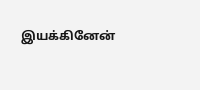இயக்கினேன்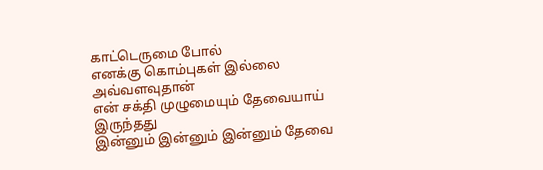காட்டெருமை போல்
எனக்கு கொம்புகள் இல்லை அவ்வளவுதான்
என் சக்தி முழுமையும் தேவையாய் இருந்தது
இன்னும் இன்னும் இன்னும் தேவை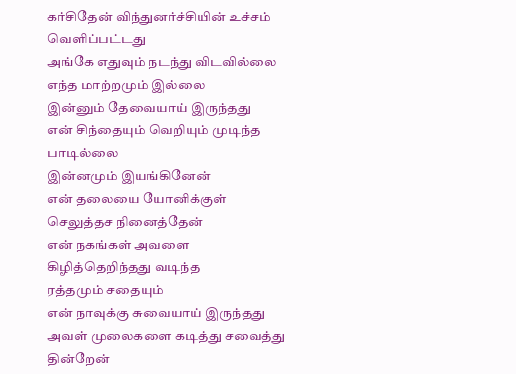கர்சிதேன் விந்துனர்ச்சியின் உச்சம் வெளிப்பட்டது
அங்கே எதுவும் நடந்து விடவில்லை
எந்த மாற்றமும் இல்லை
இன்னும் தேவையாய் இருந்தது
என் சிந்தையும் வெறியும் முடிந்த பாடில்லை
இன்னமும் இயங்கினேன்
என் தலையை யோனிக்குள் செலுத்தச நினைத்தேன்
என் நகங்கள் அவளை கிழித்தெறிந்தது வடிந்த
ரத்தமும் சதையும்
என் நாவுக்கு சுவையாய் இருந்தது
அவள் முலைகளை கடித்து சவைத்து தின்றேன்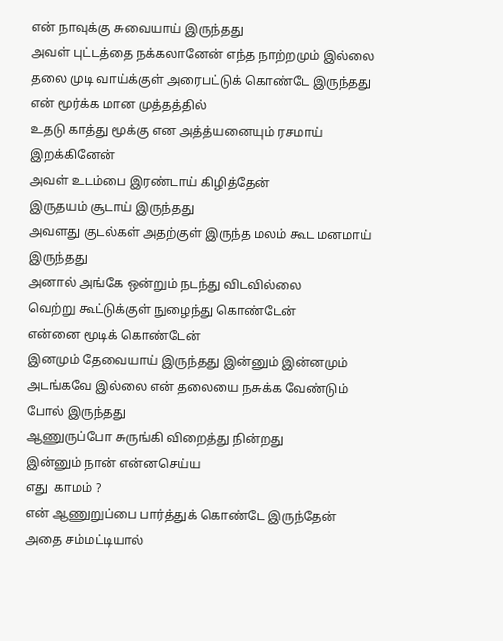என் நாவுக்கு சுவையாய் இருந்தது
அவள் புட்டத்தை நக்கலானேன் எந்த நாற்றமும் இல்லை
தலை முடி வாய்க்குள் அரைபட்டுக் கொண்டே இருந்தது
என் மூர்க்க மான முத்தத்தில்
உதடு காத்து மூக்கு என அத்த்யனையும் ரசமாய் இறக்கினேன்
அவள் உடம்பை இரண்டாய் கிழித்தேன்
இருதயம் சூடாய் இருந்தது
அவளது குடல்கள் அதற்குள் இருந்த மலம் கூட மனமாய் இருந்தது
அனால் அங்கே ஒன்றும் நடந்து விடவில்லை
வெற்று கூட்டுக்குள் நுழைந்து கொண்டேன்
என்னை மூடிக் கொண்டேன்
இனமும் தேவையாய் இருந்தது இன்னும் இன்னமும்
அடங்கவே இல்லை என் தலையை நசுக்க வேண்டும் போல் இருந்தது
ஆணுருப்போ சுருங்கி விறைத்து நின்றது
இன்னும் நான் என்னசெய்ய
எது  காமம் ?
என் ஆணுறுப்பை பார்த்துக் கொண்டே இருந்தேன்
அதை சம்மட்டியால்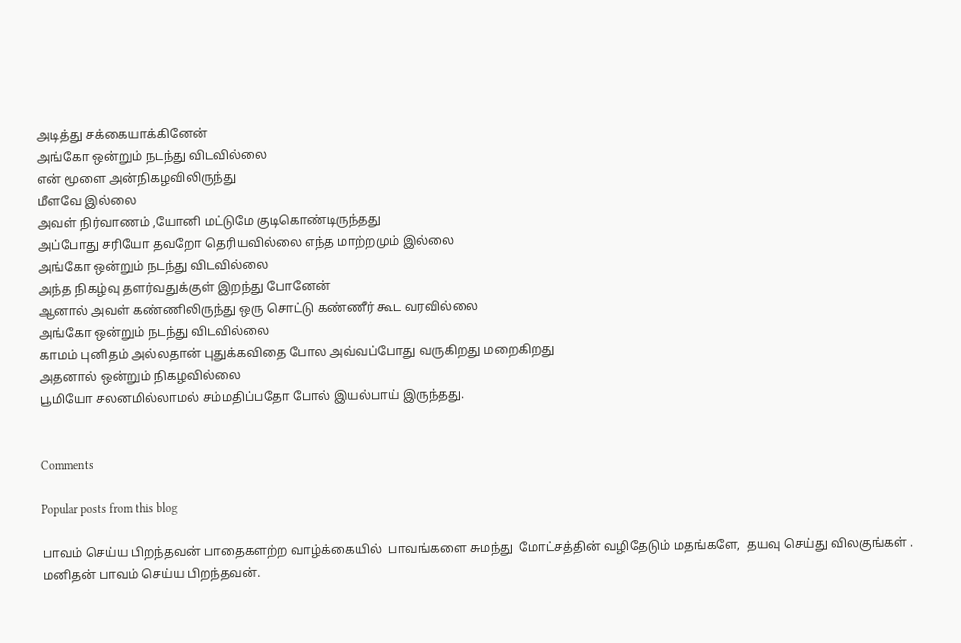அடித்து சக்கையாக்கினேன்
அங்கோ ஒன்றும் நடந்து விடவில்லை
என் மூளை அன்நிகழவிலிருந்து
மீளவே இல்லை
அவள் நிர்வாணம் ,யோனி மட்டுமே குடிகொண்டிருந்தது
அப்போது சரியோ தவறோ தெரியவில்லை எந்த மாற்றமும் இல்லை
அங்கோ ஒன்றும் நடந்து விடவில்லை
அந்த நிகழ்வு தளர்வதுக்குள் இறந்து போனேன்
ஆனால் அவள் கண்ணிலிருந்து ஒரு சொட்டு கண்ணீர் கூட வரவில்லை
அங்கோ ஒன்றும் நடந்து விடவில்லை
காமம் புனிதம் அல்லதான் புதுக்கவிதை போல அவ்வப்போது வருகிறது மறைகிறது
அதனால் ஒன்றும் நிகழவில்லை
பூமியோ சலனமில்லாமல் சம்மதிப்பதோ போல் இயல்பாய் இருந்தது.


Comments

Popular posts from this blog

பாவம் செய்ய பிறந்தவன் பாதைகளற்ற வாழ்க்கையில்  பாவங்களை சுமந்து  மோட்சத்தின் வழிதேடும் மதங்களே,  தயவு செய்து விலகுங்கள் . மனிதன் பாவம் செய்ய பிறந்தவன்.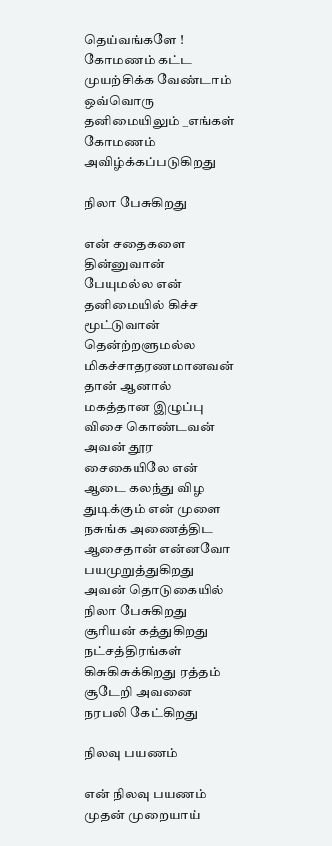தெய்வங்களே ! கோமணம் கட்ட முயற்சிக்க வேண்டாம் ஒவ்வொரு தனிமையிலும் _எங்கள் கோமணம் அவிழ்க்கப்படுகிறது

நிலா பேசுகிறது

என் சதைகளை தின்னுவான் பேயுமல்ல என் தனிமையில் கிச்ச மூட்டுவான் தென்ற்றளுமல்ல மிகச்சாதரணமானவன் தான் ஆனால் மகத்தான இழுப்பு விசை கொண்டவன் அவன் தூர சைகையிலே என் ஆடை கலந்து விழ துடிக்கும் என் முளை நசுங்க அணைத்திட ஆசைதான் என்னவோ பயமுறுத்துகிறது அவன் தொடுகையில் நிலா பேசுகிறது சூரியன் கத்துகிறது நட்சத்திரங்கள் கிசுகிசுக்கிறது ரத்தம் சூடேறி அவனை நரபலி கேட்கிறது

நிலவு பயணம்

என் நிலவு பயணம் முதன் முறையாய்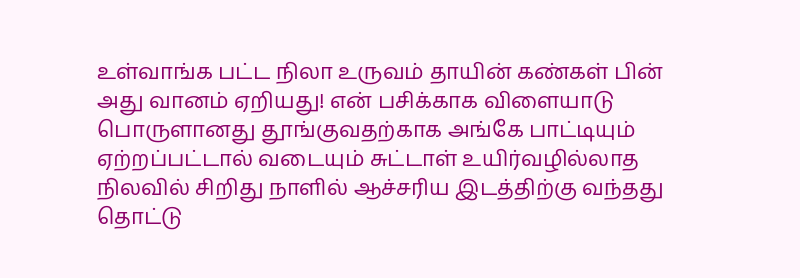உள்வாங்க பட்ட நிலா உருவம் தாயின் கண்கள் பின் அது வானம் ஏறியது! என் பசிக்காக விளையாடு பொருளானது தூங்குவதற்காக அங்கே பாட்டியும் ஏற்றப்பட்டால் வடையும் சுட்டாள் உயிர்வழில்லாத நிலவில் சிறிது நாளில் ஆச்சரிய இடத்திற்கு வந்தது தொட்டு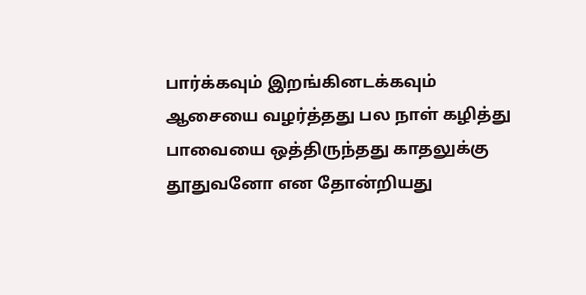பார்க்கவும் இறங்கினடக்கவும் ஆசையை வழர்த்தது பல நாள் கழித்து பாவையை ஒத்திருந்தது காதலுக்கு தூதுவனோ என தோன்றியது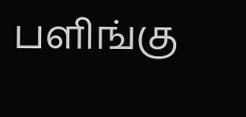பளிங்கு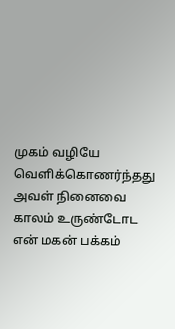முகம் வழியே வெளிக்கொணர்ந்தது அவள் நினைவை காலம் உருண்டோட என் மகன் பக்கம்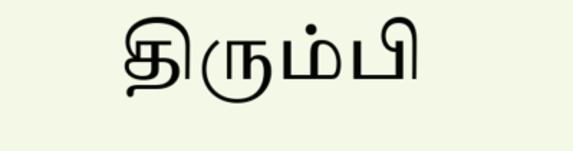திரும்பி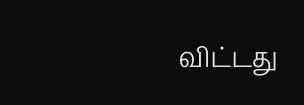விட்டது